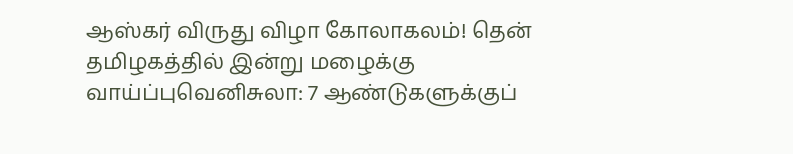ஆஸ்கர் விருது விழா கோலாகலம்! தென் தமிழகத்தில் இன்று மழைக்கு வாய்ப்புவெனிசுலா: 7 ஆண்டுகளுக்குப்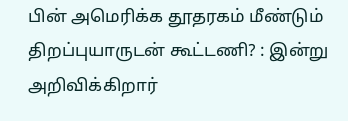பின் அமெரிக்க தூதரகம் மீண்டும் திறப்புயாருடன் கூட்டணி? : இன்று அறிவிக்கிறார்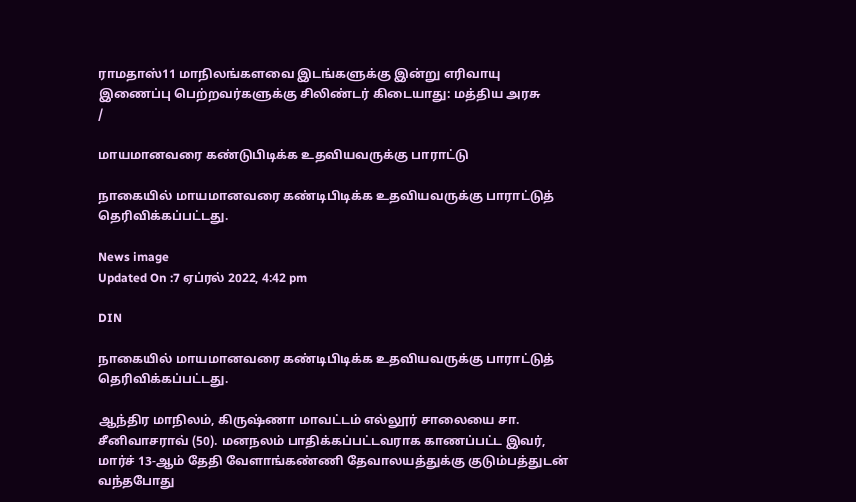ராமதாஸ்11 மாநிலங்களவை இடங்களுக்கு இன்று எரிவாயு இணைப்பு பெற்றவர்களுக்கு சிலிண்டர் கிடையாது: மத்திய அரசு
/

மாயமானவரை கண்டுபிடிக்க உதவியவருக்கு பாராட்டு

நாகையில் மாயமானவரை கண்டிபிடிக்க உதவியவருக்கு பாராட்டுத் தெரிவிக்கப்பட்டது.

News image
Updated On :7 ஏப்ரல் 2022, 4:42 pm

DIN

நாகையில் மாயமானவரை கண்டிபிடிக்க உதவியவருக்கு பாராட்டுத் தெரிவிக்கப்பட்டது.

ஆந்திர மாநிலம், கிருஷ்ணா மாவட்டம் எல்லூர் சாலையை சா. சீனிவாசராவ் (50). மனநலம் பாதிக்கப்பட்டவராக காணப்பட்ட இவர், மார்ச் 13-ஆம் தேதி வேளாங்கண்ணி தேவாலயத்துக்கு குடும்பத்துடன் வந்தபோது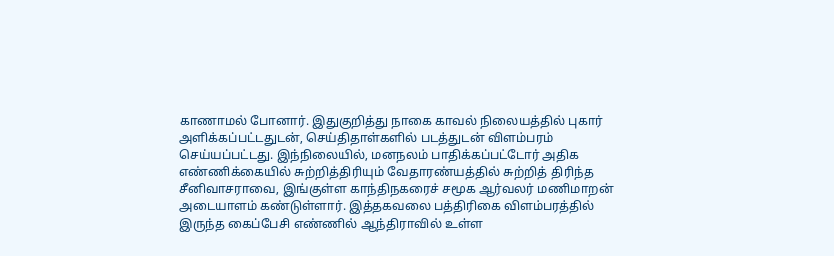காணாமல் போனார். இதுகுறித்து நாகை காவல் நிலையத்தில் புகார் அளிக்கப்பட்டதுடன், செய்திதாள்களில் படத்துடன் விளம்பரம் செய்யப்பட்டது. இந்நிலையில், மனநலம் பாதிக்கப்பட்டோர் அதிக எண்ணிக்கையில் சுற்றித்திரியும் வேதாரண்யத்தில் சுற்றித் திரிந்த சீனிவாசராவை, இங்குள்ள காந்திநகரைச் சமூக ஆர்வலர் மணிமாறன் அடையாளம் கண்டுள்ளார். இத்தகவலை பத்திரிகை விளம்பரத்தில் இருந்த கைப்பேசி எண்ணில் ஆந்திராவில் உள்ள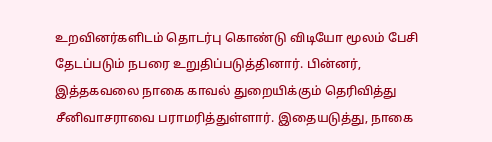உறவினர்களிடம் தொடர்பு கொண்டு விடியோ மூலம் பேசி தேடப்படும் நபரை உறுதிப்படுத்தினார். பின்னர், இத்தகவலை நாகை காவல் துறையிக்கும் தெரிவித்து சீனிவாசராவை பராமரித்துள்ளார். இதையடுத்து, நாகை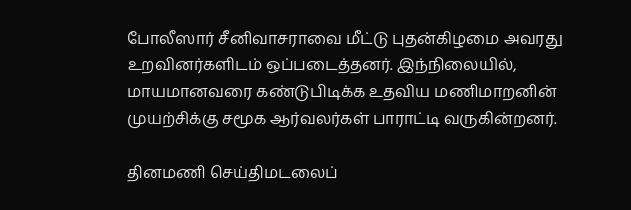போலீஸார் சீனிவாசராவை மீட்டு புதன்கிழமை அவரது உறவினர்களிடம் ஒப்படைத்தனர். இந்நிலையில், மாயமானவரை கண்டுபிடிக்க உதவிய மணிமாறனின் முயற்சிக்கு சமூக ஆர்வலர்கள் பாராட்டி வருகின்றனர்.

தினமணி செய்திமடலைப்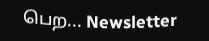பெற... Newsletter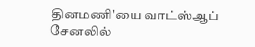தினமணி'யை வாட்ஸ்ஆப் சேனலில்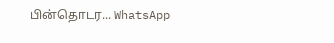பின்தொடர... WhatsApp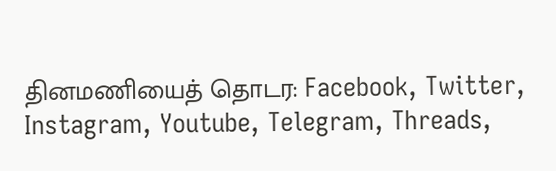தினமணியைத் தொடர: Facebook, Twitter, Instagram, Youtube, Telegram, Threads,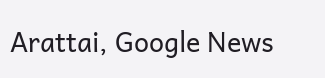Arattai, Google News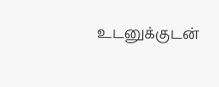உடனுக்குடன்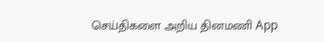செய்திகளை அறிய தினமணி App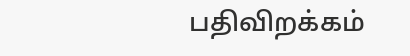பதிவிறக்கம்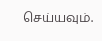செய்யவும்.